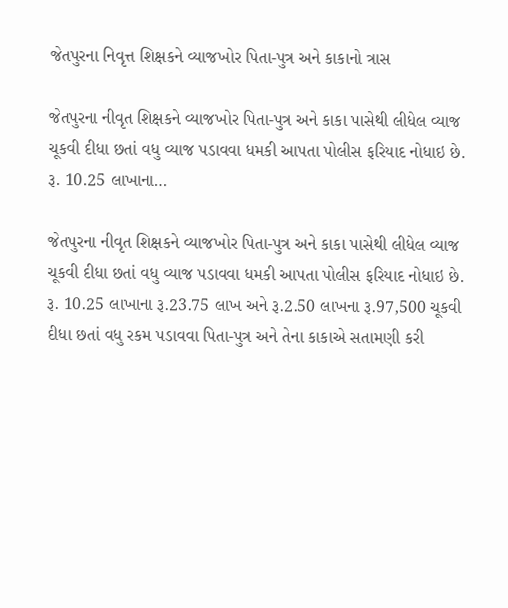જેતપુરના નિવૃત્ત શિક્ષકને વ્યાજખોર પિતા-પુત્ર અને કાકાનો ત્રાસ

જેતપુરના નીવૃત શિક્ષકને વ્યાજખોર પિતા-પુત્ર અને કાકા પાસેથી લીધેલ વ્યાજ ચૂકવી દીધા છતાં વધુ વ્યાજ પડાવવા ધમકી આપતા પોલીસ ફરિયાદ નોધાઇ છે. રૂ. 10.25 લાખાના…

જેતપુરના નીવૃત શિક્ષકને વ્યાજખોર પિતા-પુત્ર અને કાકા પાસેથી લીધેલ વ્યાજ ચૂકવી દીધા છતાં વધુ વ્યાજ પડાવવા ધમકી આપતા પોલીસ ફરિયાદ નોધાઇ છે. રૂ. 10.25 લાખાના રૂ.23.75 લાખ અને રૂ.2.50 લાખના રૂ.97,500 ચૂકવી દીધા છતાં વધુ રકમ પડાવવા પિતા-પુત્ર અને તેના કાકાએ સતામણી કરી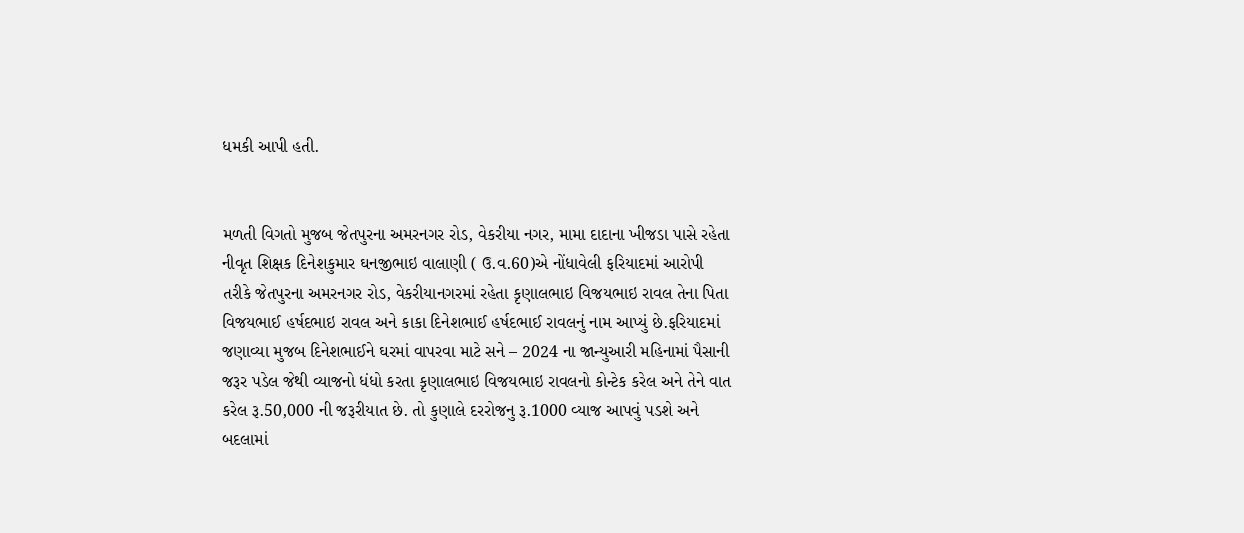ધમકી આપી હતી.


મળતી વિગતો મુજબ જેતપુરના અમરનગર રોડ, વેકરીયા નગર, મામા દાદાના ખીજડા પાસે રહેતા નીવૃત શિક્ષક દિનેશકુમાર ઘનજીભાઇ વાલાણી ( ઉ.વ.60)એ નોંધાવેલી ફરિયાદમાં આરોપી તરીકે જેતપુરના અમરનગર રોડ, વેકરીયાનગરમાં રહેતા કૃણાલભાઇ વિજયભાઇ રાવલ તેના પિતા વિજયભાઈ હર્ષદભાઇ રાવલ અને કાકા દિનેશભાઈ હર્ષદભાઈ રાવલનું નામ આપ્યું છે.ફરિયાદમાં જણાવ્યા મુજબ દિનેશભાઈને ઘરમાં વાપરવા માટે સને – 2024 ના જાન્યુઆરી મહિનામાં પૈસાની જરૂર પડેલ જેથી વ્યાજનો ધંધો કરતા કૃણાલભાઇ વિજયભાઇ રાવલનો કોન્ટેક કરેલ અને તેને વાત કરેલ રૂ.50,000 ની જરૂરીયાત છે. તો કુણાલે દરરોજનુ રૂ.1000 વ્યાજ આપવું પડશે અને બદલામાં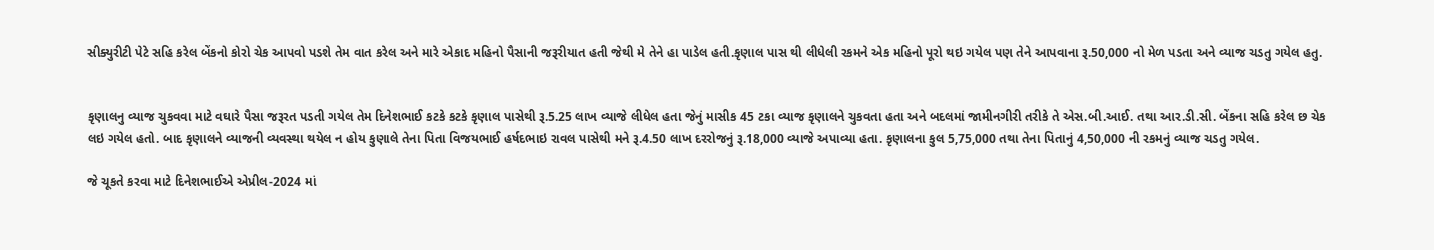સીક્યુરીટી પેટે સહિ કરેલ બેંકનો કોરો ચેક આપવો પડશે તેમ વાત કરેલ અને મારે એકાદ મહિનો પૈસાની જરૂરીયાત હતી જેથી મે તેને હા પાડેલ હતી.કૃણાલ પાસ થી લીધેલી રકમને એક મહિનો પૂરો થઇ ગયેલ પણ તેને આપવાના રૂ.50,000 નો મેળ પડતા અને વ્યાજ ચડતુ ગયેલ હતુ.


કૃણાલનુ વ્યાજ ચુકવવા માટે વઘારે પૈસા જરૂરત પડતી ગયેલ તેમ દિનેશભાઈ કટકે કટકે કૃણાલ પાસેથી રૂ.5.25 લાખ વ્યાજે લીધેલ હતા જેનું માસીક 45 ટકા વ્યાજ કૃણાલને ચુકવતા હતા અને બદલમાં જામીનગીરી તરીકે તે એસ.બી.આઈ. તથા આર.ડી.સી. બેંકના સહિ કરેલ છ ચેક લઇ ગયેલ હતો. બાદ કૃણાલને વ્યાજની વ્યવસ્થા થયેલ ન હોય કુણાલે તેના પિતા વિજયભાઈ હર્ષદભાઇ રાવલ પાસેથી મને રૂ.4.50 લાખ દરરોજનું રૂ.18,000 વ્યાજે અપાવ્યા હતા. કૃણાલના કુલ 5,75,000 તથા તેના પિતાનું 4,50,000 ની રકમનું વ્યાજ ચડતુ ગયેલ.

જે ચૂકતે કરવા માટે દિનેશભાઈએ એપ્રીલ-2024 માં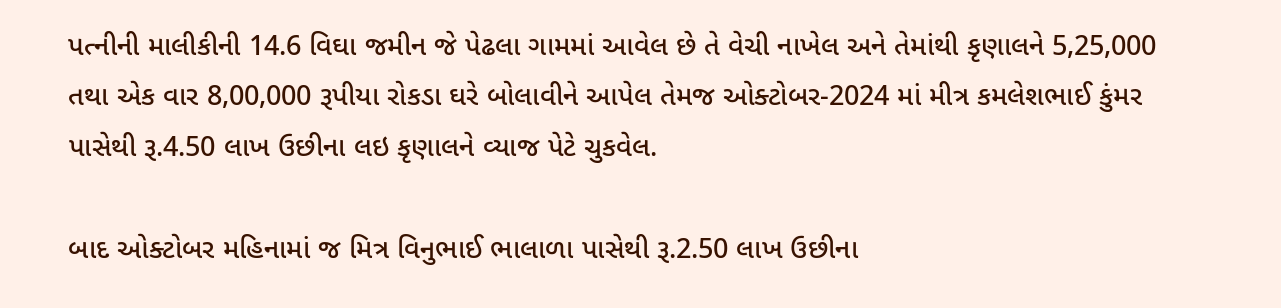પત્નીની માલીકીની 14.6 વિઘા જમીન જે પેઢલા ગામમાં આવેલ છે તે વેચી નાખેલ અને તેમાંથી કૃણાલને 5,25,000 તથા એક વાર 8,00,000 રૂપીયા રોકડા ઘરે બોલાવીને આપેલ તેમજ ઓક્ટોબર-2024 માં મીત્ર કમલેશભાઈ કુંમર પાસેથી રૂ.4.50 લાખ ઉછીના લઇ કૃણાલને વ્યાજ પેટે ચુકવેલ.

બાદ ઓક્ટોબર મહિનામાં જ મિત્ર વિનુભાઈ ભાલાળા પાસેથી રૂ.2.50 લાખ ઉછીના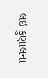લઇ કુણાલના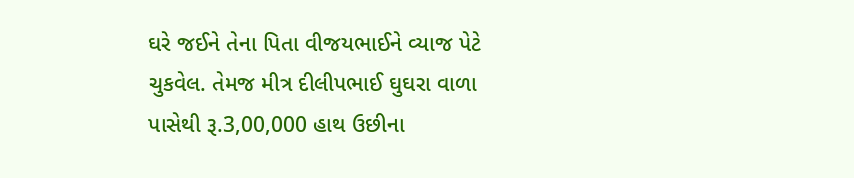ઘરે જઈને તેના પિતા વીજયભાઈને વ્યાજ પેટે ચુકવેલ. તેમજ મીત્ર દીલીપભાઈ ઘુઘરા વાળા પાસેથી રૂ.3,00,000 હાથ ઉછીના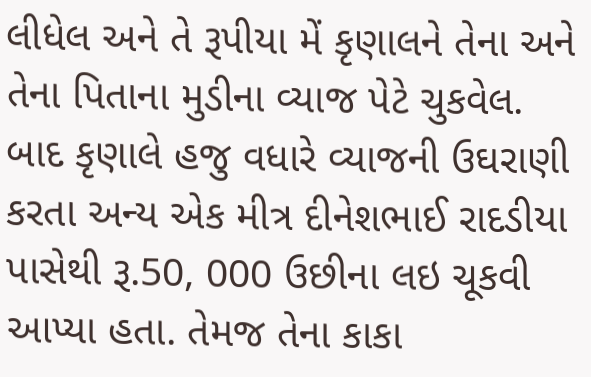લીધેલ અને તે રૂપીયા મેં કૃણાલને તેના અને તેના પિતાના મુડીના વ્યાજ પેટે ચુકવેલ. બાદ કૃણાલે હજુ વધારે વ્યાજની ઉઘરાણી કરતા અન્ય એક મીત્ર દીનેશભાઈ રાદડીયા પાસેથી રૂ.50, 000 ઉછીના લઇ ચૂકવી આપ્યા હતા. તેમજ તેના કાકા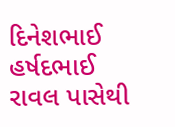દિનેશભાઈ હર્ષદભાઈ રાવલ પાસેથી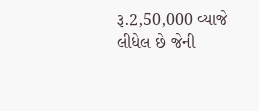રૂ.2,50,000 વ્યાજે લીધેલ છે જેની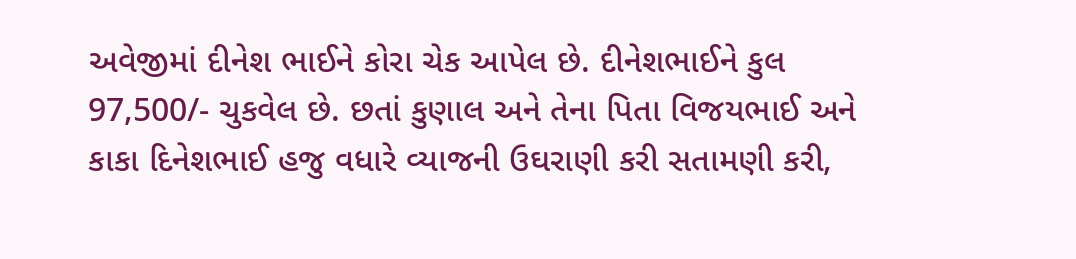અવેજીમાં દીનેશ ભાઈને કોરા ચેક આપેલ છે. દીનેશભાઈને કુલ 97,500/- ચુકવેલ છે. છતાં કુણાલ અને તેના પિતા વિજયભાઈ અને કાકા દિનેશભાઈ હજુ વધારે વ્યાજની ઉઘરાણી કરી સતામણી કરી,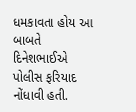ધમકાવતા હોય આ બાબતે દિનેશભાઈએ પોલીસ ફરિયાદ નોંધાવી હતી.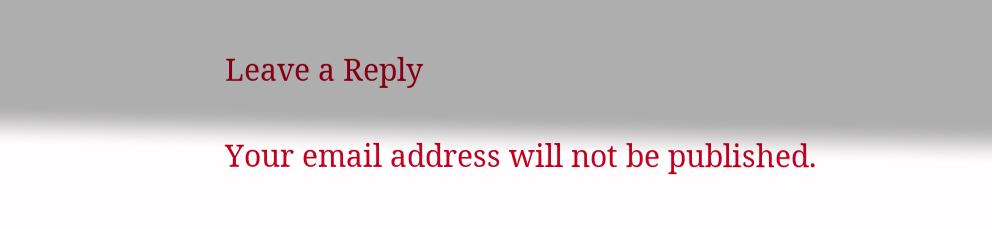Leave a Reply

Your email address will not be published.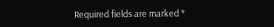Required fields are marked *